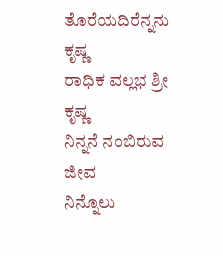ತೊರೆಯದಿರೆನ್ನನು ಕೃಷ್ಣ
ರಾಧಿಕ ವಲ್ಲಭ ಶ್ರೀ ಕೃಷ್ಣ
ನಿನ್ನನೆ ನಂಬಿರುವ ಜೀವ
ನಿನ್ನೊಲು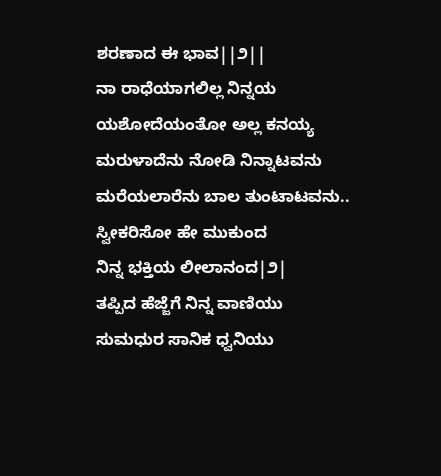ಶರಣಾದ ಈ ಭಾವ||೨||
ನಾ ರಾಧೆಯಾಗಲಿಲ್ಲ ನಿನ್ನಯ
ಯಶೋದೆಯಂತೋ ಅಲ್ಲ ಕನಯ್ಯ
ಮರುಳಾದೆನು ನೋಡಿ ನಿನ್ನಾಟವನು
ಮರೆಯಲಾರೆನು ಬಾಲ ತುಂಟಾಟವನು..
ಸ್ವೀಕರಿಸೋ ಹೇ ಮುಕುಂದ
ನಿನ್ನ ಭಕ್ತಿಯ ಲೀಲಾನಂದ|೨|
ತಪ್ಪಿದ ಹೆಜ್ಜೆಗೆ ನಿನ್ನ ವಾಣಿಯು
ಸುಮಧುರ ಸಾನಿಕ ಧ್ವನಿಯು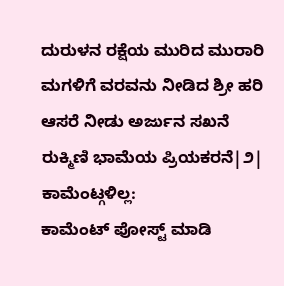ದುರುಳನ ರಕ್ಷೆಯ ಮುರಿದ ಮುರಾರಿ
ಮಗಳಿಗೆ ವರವನು ನೀಡಿದ ಶ್ರೀ ಹರಿ
ಆಸರೆ ನೀಡು ಅರ್ಜುನ ಸಖನೆ
ರುಕ್ಮಿಣಿ ಭಾಮೆಯ ಪ್ರಿಯಕರನೆ|೨|
ಕಾಮೆಂಟ್ಗಳಿಲ್ಲ:
ಕಾಮೆಂಟ್ ಪೋಸ್ಟ್ ಮಾಡಿ